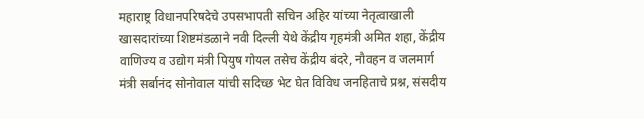महाराष्ट्र विधानपरिषदेचे उपसभापती सचिन अहिर यांच्या नेतृत्वाखाली खासदारांच्या शिष्टमंडळाने नवी दिल्ली येथे केंद्रीय गृहमंत्री अमित शहा, केंद्रीय वाणिज्य व उद्योग मंत्री पियुष गोयल तसेच केंद्रीय बंदरे, नौवहन व जलमार्ग मंत्री सर्बानंद सोनोवाल यांची सदिच्छ भेट घेत विविध जनहिताचे प्रश्न, संसदीय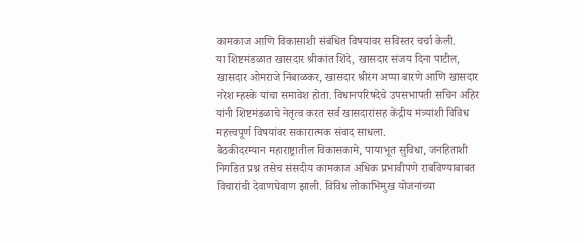कामकाज आणि विकासाशी संबंधित विषयांवर सविस्तर चर्चा केली.
या शिष्टमंडळात खासदार श्रीकांत शिंदे, खासदार संजय दिना पाटील, खासदार ओमराजे निंबाळकर, खासदार श्रीरंग अप्पा बारणे आणि खासदार नरेश म्हस्के यांचा समावेश होता. विधानपरिषदेचे उपसभापती सचिन अहिर यांनी शिष्टमंडळाचे नेतृत्व करत सर्व खासदारांसह केंद्रीय मंत्र्यांशी विविध महत्त्वपूर्ण विषयांवर सकारात्मक संवाद साधला.
बैठकीदरम्यान महाराष्ट्रातील विकासकामे, पायाभूत सुविधा, जनहिताशी निगडित प्रश्न तसेच संसदीय कामकाज अधिक प्रभावीपणे राबविण्याबाबत विचारांची देवाणघेवाण झाली. विविध लोकाभिमुख योजनांच्या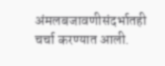अंमलबजावणीसंदर्भातही चर्चा करण्यात आली.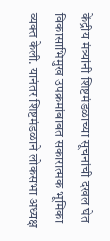केंद्रीय मंत्र्यांनी शिष्टमंडळाच्या सूचनांची दखल घेत विकासाभिमुख उपक्रमांबाबत सकारात्मक भूमिका व्यक्त केली. यानंतर शिष्टमंडळाने लोकसभा अध्यक्ष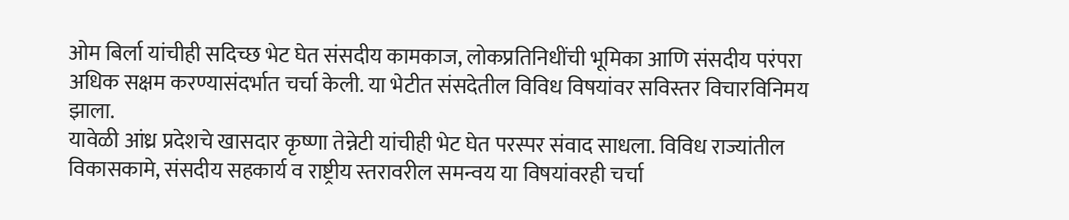ओम बिर्ला यांचीही सदिच्छ भेट घेत संसदीय कामकाज, लोकप्रतिनिधींची भूमिका आणि संसदीय परंपरा अधिक सक्षम करण्यासंदर्भात चर्चा केली. या भेटीत संसदेतील विविध विषयांवर सविस्तर विचारविनिमय झाला.
यावेळी आंध्र प्रदेशचे खासदार कृष्णा तेन्नेटी यांचीही भेट घेत परस्पर संवाद साधला. विविध राज्यांतील विकासकामे, संसदीय सहकार्य व राष्ट्रीय स्तरावरील समन्वय या विषयांवरही चर्चा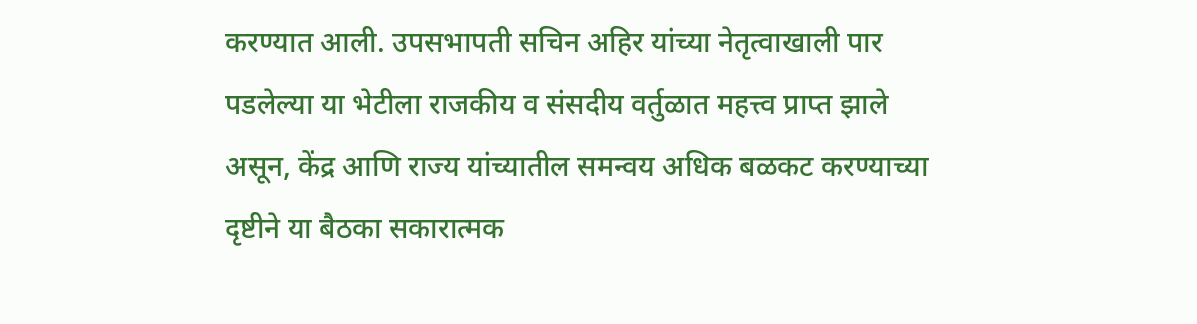करण्यात आली. उपसभापती सचिन अहिर यांच्या नेतृत्वाखाली पार पडलेल्या या भेटीला राजकीय व संसदीय वर्तुळात महत्त्व प्राप्त झाले असून, केंद्र आणि राज्य यांच्यातील समन्वय अधिक बळकट करण्याच्या दृष्टीने या बैठका सकारात्मक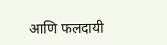आणि फलदायी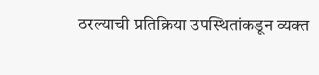ठरल्याची प्रतिक्रिया उपस्थितांकडून व्यक्त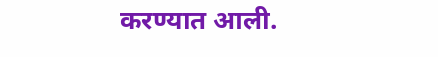करण्यात आली.